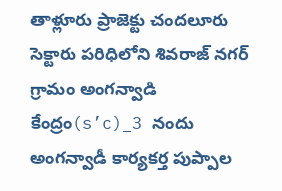తాళ్లూరు ప్రాజెక్టు చందలూరు సెక్టారు పరిధిలోని శివరాజ్ నగర్ గ్రామం అంగన్వాడి కేంద్రం(s’c)_3 నందు అంగన్వాడీ కార్యకర్త పుప్పాల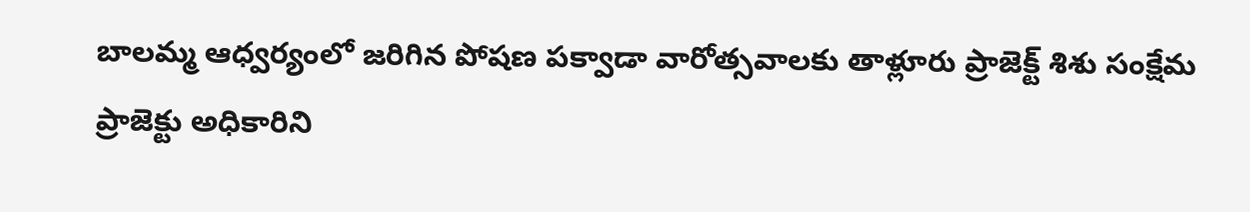బాలమ్మ ఆధ్వర్యంలో జరిగిన పోషణ పక్వాడా వారోత్సవాలకు తాళ్లూరు ప్రాజెక్ట్ శిశు సంక్షేమ ప్రాజెక్టు అధికారిని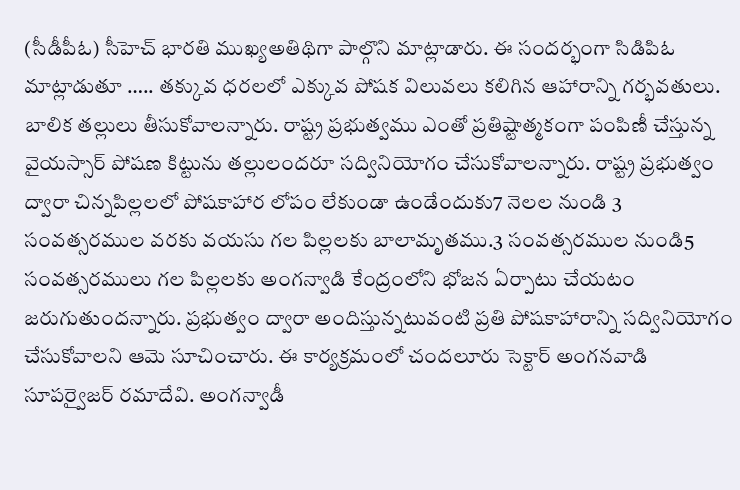(సీడీపీఓ) సీహెచ్ భారతి ముఖ్యఅతిథిగా పాల్గొని మాట్లాడారు. ఈ సందర్భంగా సిడిపిఓ మాట్లాడుతూ ….. తక్కువ ధరలలో ఎక్కువ పోషక విలువలు కలిగిన ఆహారాన్ని గర్భవతులు. బాలిక తల్లులు తీసుకోవాలన్నారు. రాష్ట్ర ప్రభుత్వము ఎంతో ప్రతిష్టాత్మకంగా పంపిణీ చేస్తున్న వైయస్సార్ పోషణ కిట్టును తల్లులందరూ సద్వినియోగం చేసుకోవాలన్నారు. రాష్ట్ర ప్రభుత్వం ద్వారా చిన్నపిల్లలలో పోషకాహార లోపం లేకుండా ఉండేందుకు7 నెలల నుండి 3 సంవత్సరముల వరకు వయసు గల పిల్లలకు బాలామృతము.3 సంవత్సరముల నుండి5 సంవత్సరములు గల పిల్లలకు అంగన్వాడి కేంద్రంలోని భోజన ఏర్పాటు చేయటం జరుగుతుందన్నారు. ప్రభుత్వం ద్వారా అందిస్తున్నటువంటి ప్రతి పోషకాహారాన్ని సద్వినియోగం చేసుకోవాలని ఆమె సూచించారు. ఈ కార్యక్రమంలో చందలూరు సెక్టార్ అంగనవాడి సూపర్వైజర్ రమాదేవి. అంగన్వాడీ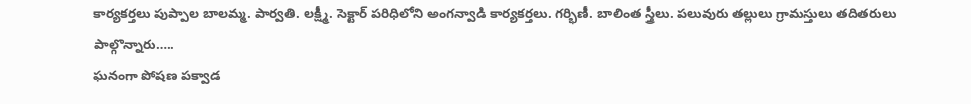కార్యకర్తలు పుప్పాల బాలమ్మ. పార్వతి. లక్ష్మీ. సెక్టార్ పరిధిలోని అంగన్వాడి కార్యకర్తలు. గర్భిణీ. బాలింత స్త్రీలు. పలువురు తల్లులు గ్రామస్తులు తదితరులు పాల్గొన్నారు…..
ఘనంగా పోషణ పక్వాడ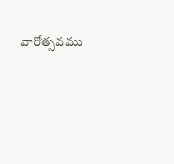వారోత్సవము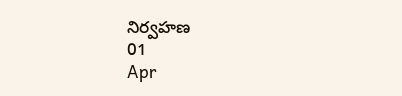నిర్వహణ
01
Apr